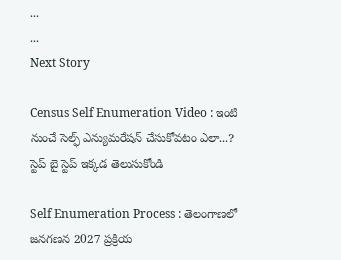...
...
Next Story

Census Self Enumeration Video : ఇంటి నుంచే సెల్ఫ్‌ ఎన్యుమరేషన్‌ చేసుకోవటం ఎలా...? స్టెప్ బై స్టెప్ ఇక్కడ తెలుసుకోండి

Self Enumeration Process : తెలంగాణలో జనగణన 2027 ప్రక్రియ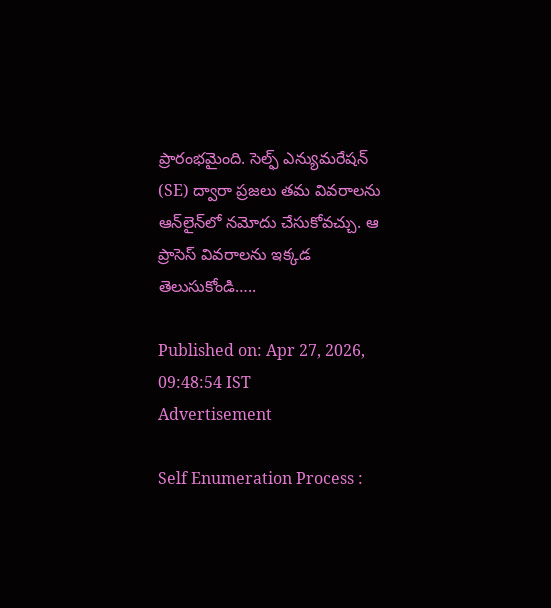ప్రారంభమైంది. సెల్ఫ్ ఎన్యుమరేషన్ (SE) ద్వారా ప్రజలు తమ వివరాలను ఆన్‌లైన్‌లో నమోదు చేసుకోవచ్చు. ఆ ప్రాసెస్ వివరాలను ఇక్కడ తెలుసుకోండి…..

Published on: Apr 27, 2026, 09:48:54 IST
Advertisement

Self Enumeration Process :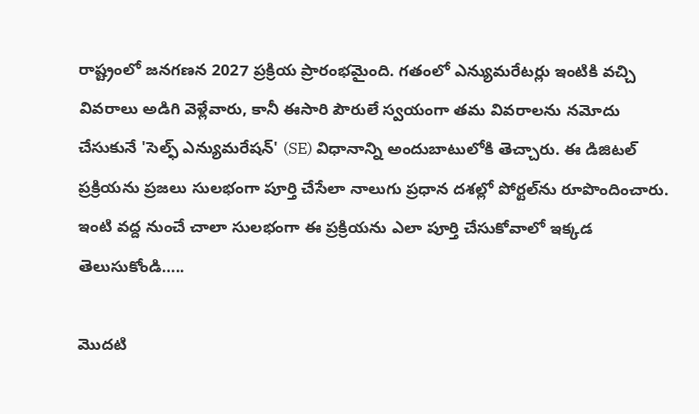రాష్ట్రంలో జనగణన 2027 ప్రక్రియ ప్రారంభమైంది. గతంలో ఎన్యుమరేటర్లు ఇంటికి వచ్చి వివరాలు అడిగి వెళ్లేవారు, కానీ ఈసారి పౌరులే స్వయంగా తమ వివరాలను నమోదు చేసుకునే 'సెల్ఫ్ ఎన్యుమరేషన్' (SE) విధానాన్ని అందుబాటులోకి తెచ్చారు. ఈ డిజిటల్ ప్రక్రియను ప్రజలు సులభంగా పూర్తి చేసేలా నాలుగు ప్రధాన దశల్లో పోర్టల్‌ను రూపొందించారు. ఇంటి వద్ద నుంచే చాలా సులభంగా ఈ ప్రక్రియను ఎలా పూర్తి చేసుకోవాలో ఇక్కడ తెలుసుకోండి…..

మొదటి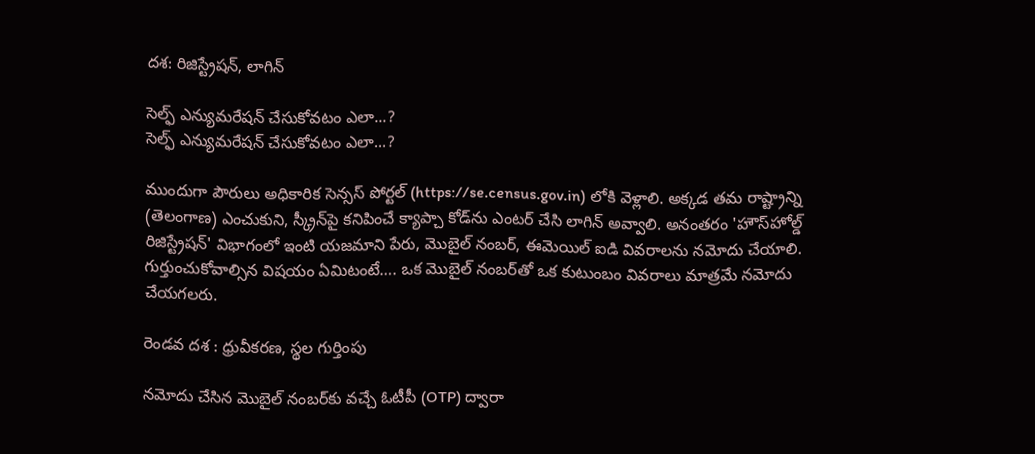దశ: రిజిస్ట్రేషన్, లాగిన్

సెల్ఫ్ ఎన్యుమరేషన్ చేసుకోవటం ఎలా...?
సెల్ఫ్ ఎన్యుమరేషన్ చేసుకోవటం ఎలా...?

ముందుగా పౌరులు అధికారిక సెన్సస్ పోర్టల్ (https://se.census.gov.in) లోకి వెళ్లాలి. అక్కడ తమ రాష్ట్రాన్ని (తెలంగాణ) ఎంచుకుని, స్క్రీన్‌పై కనిపించే క్యాప్చా కోడ్‌ను ఎంటర్ చేసి లాగిన్ అవ్వాలి. అనంతరం 'హౌస్‌హోల్డ్ రిజిస్ట్రేషన్' విభాగంలో ఇంటి యజమాని పేరు, మొబైల్ నంబర్, ఈమెయిల్ ఐడి వివరాలను నమోదు చేయాలి. గుర్తుంచుకోవాల్సిన విషయం ఏమిటంటే…. ఒక మొబైల్ నంబర్‌తో ఒక కుటుంబం వివరాలు మాత్రమే నమోదు చేయగలరు.

రెండవ దశ : ధ్రువీకరణ, స్థల గుర్తింపు

నమోదు చేసిన మొబైల్ నంబర్‌కు వచ్చే ఓటీపీ (OTP) ద్వారా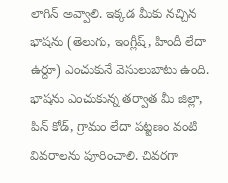లాగిన్ అవ్వాలి. ఇక్కడ మీకు నచ్చిన భాషను (తెలుగు, ఇంగ్లీష్, హిందీ లేదా ఉర్దూ) ఎంచుకునే వెసులుబాటు ఉంది. భాషను ఎంచుకున్న తర్వాత మీ జిల్లా, పిన్ కోడ్, గ్రామం లేదా పట్టణం వంటి వివరాలను పూరించాలి. చివరగా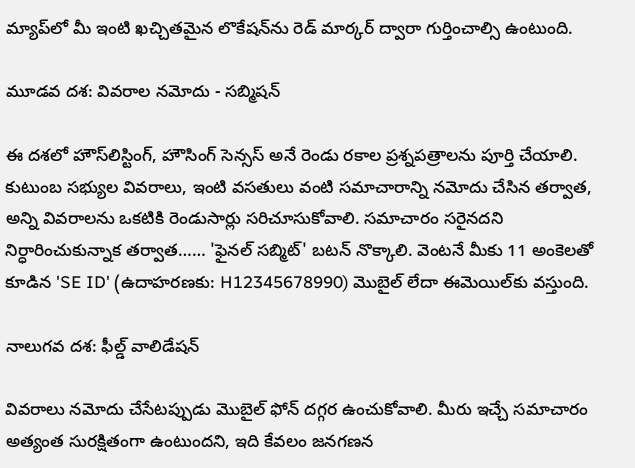మ్యాప్‌లో మీ ఇంటి ఖచ్చితమైన లొకేషన్‌ను రెడ్ మార్కర్ ద్వారా గుర్తించాల్సి ఉంటుంది.

మూడవ దశ: వివరాల నమోదు - సబ్మిషన్

ఈ దశలో హౌస్‌లిస్టింగ్, హౌసింగ్ సెన్సస్ అనే రెండు రకాల ప్రశ్నపత్రాలను పూర్తి చేయాలి. కుటుంబ సభ్యుల వివరాలు, ఇంటి వసతులు వంటి సమాచారాన్ని నమోదు చేసిన తర్వాత, అన్ని వివరాలను ఒకటికి రెండుసార్లు సరిచూసుకోవాలి. సమాచారం సరైనదని నిర్ధారించుకున్నాక తర్వాత…… 'ఫైనల్ సబ్మిట్' బటన్ నొక్కాలి. వెంటనే మీకు 11 అంకెలతో కూడిన 'SE ID' (ఉదాహరణకు: H12345678990) మొబైల్ లేదా ఈమెయిల్‌కు వస్తుంది.

నాలుగవ దశ: ఫీల్డ్ వాలిడేషన్

వివరాలు నమోదు చేసేటప్పుడు మొబైల్ ఫోన్ దగ్గర ఉంచుకోవాలి. మీరు ఇచ్చే సమాచారం అత్యంత సురక్షితంగా ఉంటుందని, ఇది కేవలం జనగణన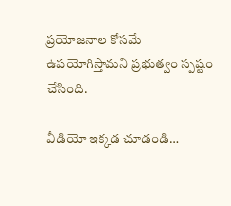ప్రయోజనాల కోసమే ఉపయోగిస్తామని ప్రభుత్వం స్పష్టం చేసింది.

వీడియో ఇక్కడ చూడండి…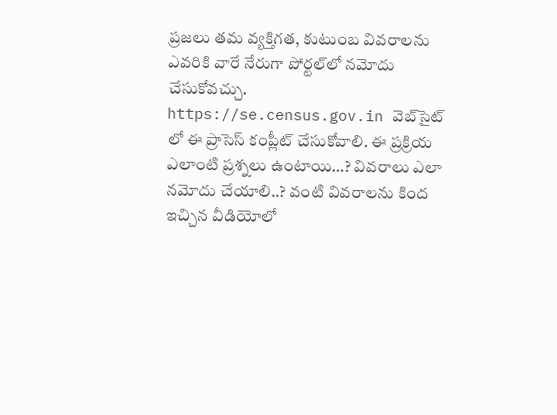ప్రజలు తమ వ్యక్తిగత, కుటుంబ వివరాలను ఎవరికి వారే నేరుగా పోర్టల్‌లో నమోదు చేసుకోవచ్చు. https://se.census.gov.in వెబ్‌సైట్‌ లో ఈ ప్రాసెస్ కంప్లీట్ చేసుకోవాలి. ఈ ప్రక్రియ ఎలాంటి ప్రశ్నలు ఉంటాయి…? వివరాలు ఎలా నమోదు చేయాలి..? వంటి వివరాలను కింద ఇచ్చిన వీడియోలో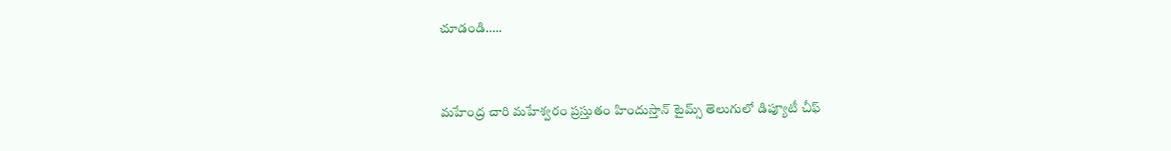చూడండి…..



మహేంద్ర చారి మహేశ్వరం ప్రస్తుతం హిందుస్తాన్ టైమ్స్ తెలుగులో డిప్యూటీ చీఫ్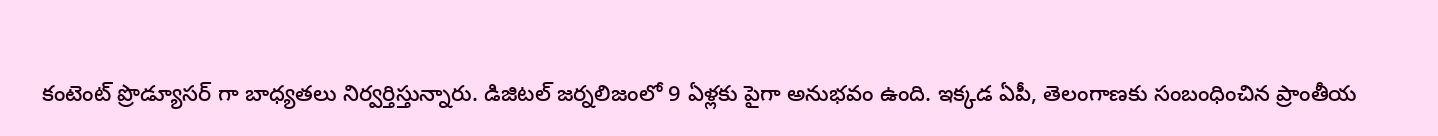కంటెంట్ ప్రొడ్యూసర్ గా బాధ్యతలు నిర్వర్తిస్తున్నారు. డిజిటల్ జర్నలిజంలో 9 ఏళ్లకు పైగా అనుభవం ఉంది. ఇక్కడ ఏపీ, తెలంగాణకు సంబంధించిన ప్రాంతీయ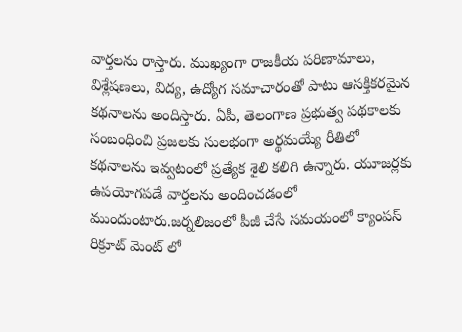వార్తలను రాస్తారు. ముఖ్యంగా రాజకీయ పరిణామాలు, విశ్లేషణలు, విద్య, ఉద్యోగ సమాచారంతో పాటు ఆసక్తికరమైన కథనాలను అందిస్తారు. ఏపీ, తెలంగాణ ప్రభుత్వ పథకాలకు సంబంధించి ప్రజలకు సులభంగా అర్థమయ్యే రీతిలో కథనాలను ఇవ్వటంలో ప్రత్యేక శైలి కలిగి ఉన్నారు. యూజర్లకు ఉపయోగపడే వార్తలను అందించడంలో ముందుంటారు.జర్నలిజంలో పీజీ చేసే సమయంలో క్యాంపస్ రిక్రూట్ మెంట్ లో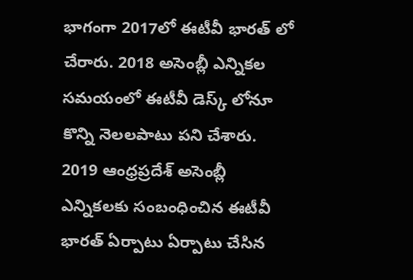భాగంగా 2017లో ఈటీవీ భారత్ లో చేరారు. 2018 అసెంబ్లీ ఎన్నికల సమయంలో ఈటీవీ డెస్క్ లోనూ కొన్ని నెలలపాటు పని చేశారు. 2019 ఆంధ్రప్రదేశ్ అసెంబ్లీ ఎన్నికలకు సంబంధించిన ఈటీవీ భారత్ ఏర్పాటు ఏర్పాటు చేసిన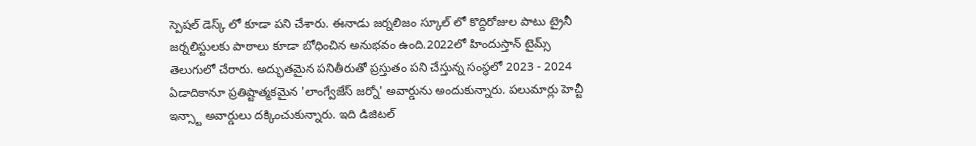స్పెషల్ డెస్క్ లో కూడా పని చేశారు. ఈనాడు జర్నలిజం స్కూల్ లో కొద్దిరోజుల పాటు ట్రైనీ జర్నలిస్టులకు పాఠాలు కూడా బోధించిన అనుభవం ఉంది.2022లో హిందుస్తాన్ టైమ్స్ తెలుగులో చేరారు. అద్భుతమైన పనితీరుతో ప్రస్తుతం పని చేస్తున్న సంస్థలో 2023 - 2024 ఏడాదికానూ ప్రతిష్టాత్మకమైన 'లాంగ్వేజేస్ జర్నో' అవార్డును అందుకున్నారు. పలుమార్లు హెచ్టీ ఇన్స్టా అవార్డులు దక్కించుకున్నారు. ఇది డిజిటల్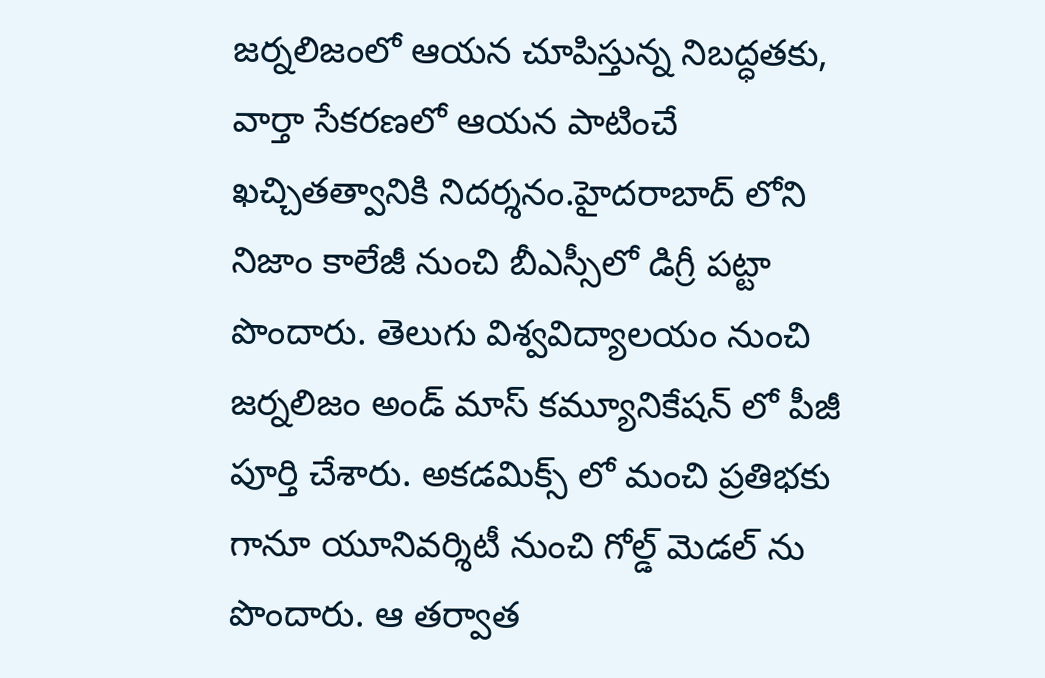జర్నలిజంలో ఆయన చూపిస్తున్న నిబద్ధతకు, వార్తా సేకరణలో ఆయన పాటించే ఖచ్చితత్వానికి నిదర్శనం.హైదరాబాద్ లోని నిజాం కాలేజీ నుంచి బీఎస్సీలో డిగ్రీ పట్టా పొందారు. తెలుగు విశ్వవిద్యాలయం నుంచి జర్నలిజం అండ్ మాస్ కమ్యూనికేషన్ లో పీజీ పూర్తి చేశారు. అకడమిక్స్ లో మంచి ప్రతిభకు గానూ యూనివర్శిటీ నుంచి గోల్డ్ మెడల్ ను పొందారు. ఆ తర్వాత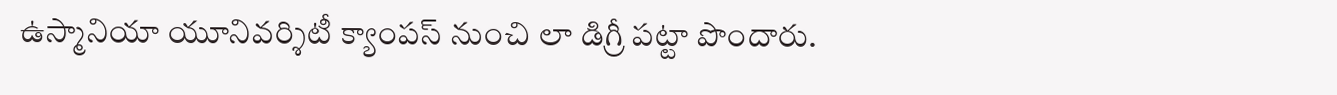ఉస్మానియా యూనివర్శిటీ క్యాంపస్ నుంచి లా డిగ్రీ పట్టా పొందారు.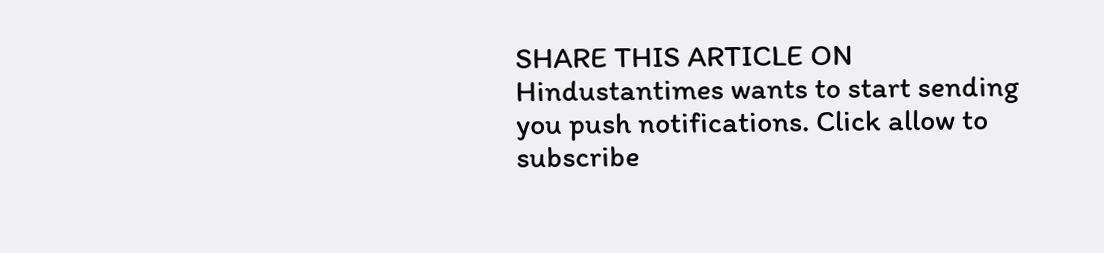SHARE THIS ARTICLE ON
Hindustantimes wants to start sending you push notifications. Click allow to subscribe